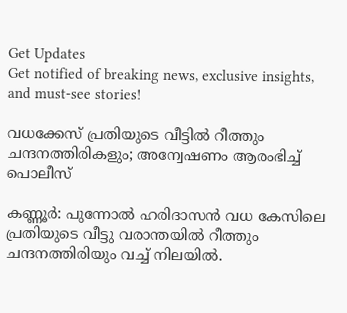Get Updates
Get notified of breaking news, exclusive insights, and must-see stories!

വധക്കേസ് പ്രതിയുടെ വീട്ടിൽ റീത്തും ചന്ദനത്തിരികളും; അന്വേഷണം ആരംഭിച്ച് പൊലീസ്

കണ്ണൂർ: പുന്നോൽ ഹരിദാസൻ വധ കേസിലെ പ്രതിയുടെ വീട്ടു വരാന്തയിൽ റീത്തും ചന്ദനത്തിരിയും വച്ച് നിലയിൽ.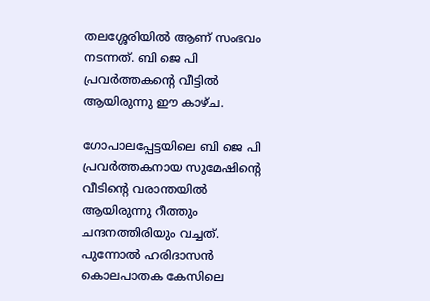തലശ്ശേരിയിൽ ആണ് സംഭവം നടന്നത്. ബി ജെ പി പ്രവർത്തകന്റെ വീട്ടിൽ ആയിരുന്നു ഈ കാഴ്ച.

ഗോപാലപ്പേട്ടയിലെ ബി ജെ പി പ്രവർത്തകനായ സുമേഷിന്റെ വീടിന്റെ വരാന്തയിൽ ആയിരുന്നു റീത്തും ചന്ദനത്തിരിയും വച്ചത്. പുന്നോൽ ഹരിദാസൻ കൊലപാതക കേസിലെ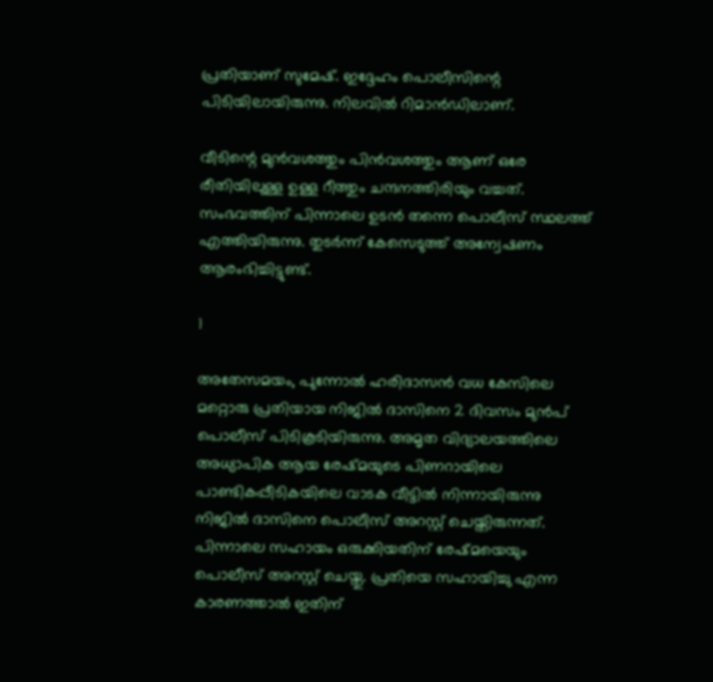പ്രതിയാണ് സുമേഷ്. ഇദ്ദേഹം പൊലീസിന്റെ പിടിയിലായിരുന്നു. നിലവിൽ റിമാൻഡിലാണ്.

വീടിന്റെ മുൻവശത്തും പിൻവശത്തും ആണ് ഒരേ രീതിയിലുള്ള ഉള്ള റീത്തും ചന്ദനത്തിരിയും വച്ചത്. സംഭവത്തിന് പിന്നാലെ ഉടൻ തന്നെ പൊലീസ് സ്ഥലത്ത് എത്തിയിരുന്നു. തുടർന്ന് കേസെടുത്ത് അന്വേഷണം ആരംഭിച്ചിട്ടുണ്ട്.

1

അതേസമയം, പുന്നോൽ ഹരിദാസൻ വധ കേസിലെ മറ്റൊരു പ്രതിയായ നിജിൽ ദാസിനെ 2 ദിവസം മുൻപ് പൊലീസ് പിടികൂടിയിരുന്നു. അമൃത വിദ്യാലയത്തിലെ അധ്യാപിക ആയ രേഷ്മയുടെ പിണറായിലെ പാണ്ടികപ്പീടികയിലെ വാടക വീട്ടിൽ നിന്നായിരുന്നു നിജിൽ ദാസിനെ പൊലീസ് അറസ്റ്റ് ചെയ്തിരുന്നത്. പിന്നാലെ സഹായം ഒരുക്കിയതിന് രേഷ്മയെയും പൊലീസ് അറസ്റ്റ് ചെയ്തു. പ്രതിയെ സഹായിച്ചു എന്ന കാരണത്താൽ ഇതിന്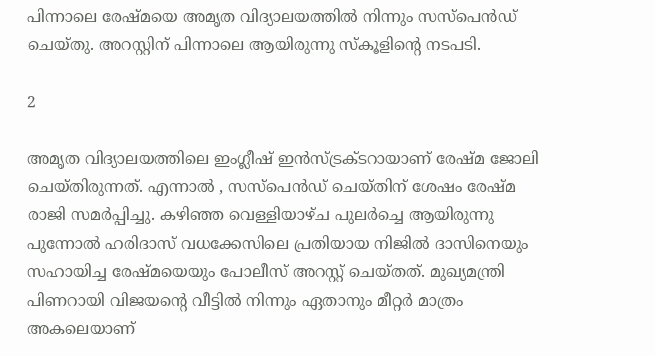പിന്നാലെ രേഷ്മയെ അമൃത വിദ്യാലയത്തിൽ നിന്നും സസ്പെൻഡ് ചെയ്തു. അറസ്റ്റിന് പിന്നാലെ ആയിരുന്നു സ്കൂളിന്റെ നടപടി.

2

അമൃത വിദ്യാലയത്തിലെ ഇംഗ്ലീഷ് ഇൻസ്ട്രക്ടറായാണ് രേഷ്മ ജോലി ചെയ്തിരുന്നത്. എന്നാൽ , സസ്പെൻഡ് ചെയ്തിന് ശേഷം രേഷ്മ രാജി സമർപ്പിച്ചു. കഴിഞ്ഞ വെള്ളിയാഴ്ച പുലർച്ചെ ആയിരുന്നു പുന്നോൽ ഹരിദാസ് വധക്കേസിലെ പ്രതിയായ നിജിൽ ദാസിനെയും സഹായിച്ച രേഷ്മയെയും പോലീസ് അറസ്റ്റ് ചെയ്തത്. മുഖ്യമന്ത്രി പിണറായി വിജയന്റെ വീട്ടിൽ നിന്നും ഏതാനും മീറ്റർ മാത്രം അകലെയാണ്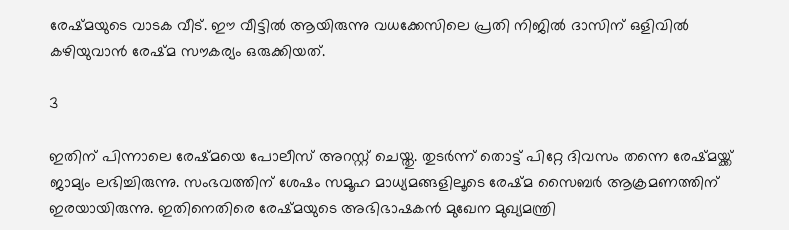രേഷ്മയുടെ വാടക വീട്. ഈ വീട്ടിൽ ആയിരുന്നു വധക്കേസിലെ പ്രതി നിജിൽ ദാസിന് ഒളിവിൽ കഴിയുവാൻ രേഷ്മ സൗകര്യം ഒരുക്കിയത്.

3

ഇതിന് പിന്നാലെ രേഷ്മയെ പോലീസ് അറസ്റ്റ് ചെയ്തു. തുടർന്ന് തൊട്ട് പിറ്റേ ദിവസം തന്നെ രേഷ്മയ്ക്ക് ജാമ്യം ലഭിച്ചിരുന്നു. സംഭവത്തിന് ശേഷം സമൂഹ മാധ്യമങ്ങളിലൂടെ രേഷ്മ സൈബർ ആക്രമണത്തിന് ഇരയായിരുന്നു. ഇതിനെതിരെ രേഷ്മയുടെ അഭിഭാഷകൻ മുഖേന മുഖ്യമന്ത്രി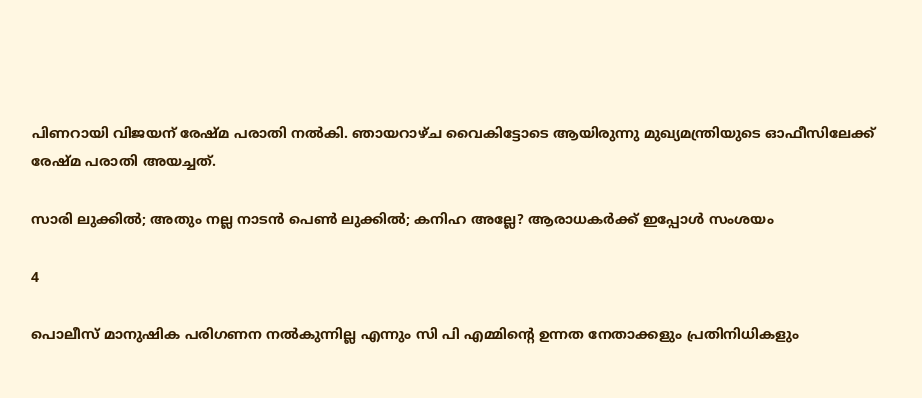പിണറായി വിജയന് രേഷ്മ പരാതി നൽകി. ഞായറാഴ്ച വൈകിട്ടോടെ ആയിരുന്നു മുഖ്യമന്ത്രിയുടെ ഓഫീസിലേക്ക് രേഷ്മ പരാതി അയച്ചത്.

സാരി ലുക്കിൽ; അതും നല്ല നാടൻ പെൺ ലുക്കിൽ; കനിഹ അല്ലേ? ആരാധകർക്ക് ഇപ്പോൾ സംശയം

4

പൊലീസ് മാനുഷിക പരിഗണന നൽകുന്നില്ല എന്നും സി പി എമ്മിന്റെ ഉന്നത നേതാക്കളും പ്രതിനിധികളും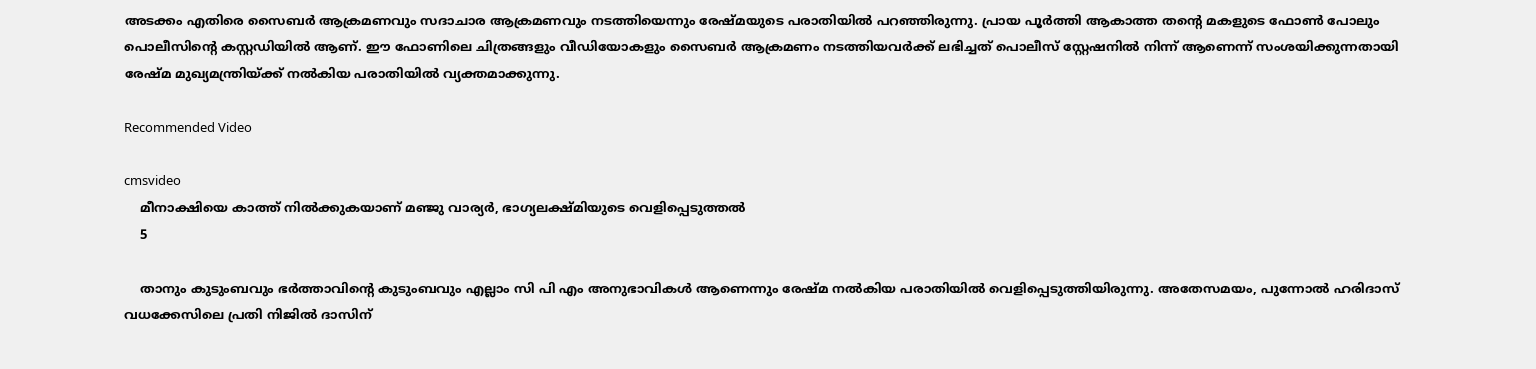അടക്കം എതിരെ സൈബർ ആക്രമണവും സദാചാര ആക്രമണവും നടത്തിയെന്നും രേഷ്മയുടെ പരാതിയിൽ പറഞ്ഞിരുന്നു. പ്രായ പൂർത്തി ആകാത്ത തന്റെ മകളുടെ ഫോൺ പോലും പൊലീസിന്റെ കസ്റ്റഡിയിൽ ആണ്. ഈ ഫോണിലെ ചിത്രങ്ങളും വീഡിയോകളും സൈബർ ആക്രമണം നടത്തിയവർക്ക് ലഭിച്ചത് പൊലീസ് സ്റ്റേഷനിൽ നിന്ന് ആണെന്ന് സംശയിക്കുന്നതായി രേഷ്മ മുഖ്യമന്ത്രിയ്ക്ക് നൽകിയ പരാതിയിൽ വ്യക്തമാക്കുന്നു.

Recommended Video

cmsvideo
    മീനാക്ഷിയെ കാത്ത് നിൽക്കുകയാണ് മഞ്ജു വാര്യർ, ഭാഗ്യലക്ഷ്മിയുടെ വെളിപ്പെടുത്തൽ
    5

    താനും കുടുംബവും ഭർത്താവിന്റെ കുടുംബവും എല്ലാം സി പി എം അനുഭാവികൾ ആണെന്നും രേഷ്മ നൽകിയ പരാതിയിൽ വെളിപ്പെടുത്തിയിരുന്നു. അതേസമയം, പുന്നോൽ ഹരിദാസ് വധക്കേസിലെ പ്രതി നിജിൽ ദാസിന്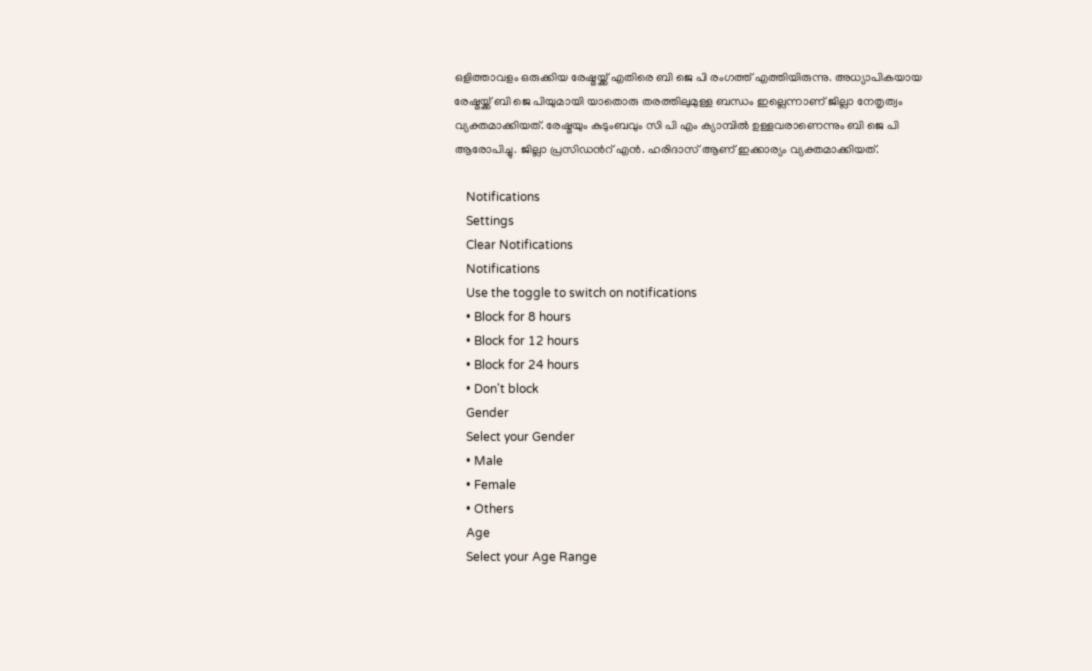ഒളിത്താവളം ഒരുക്കിയ രേഷ്മയ്ക്ക് എതിരെ ബി ജെ പി രംഗത്ത് എത്തിയിരുന്നു. അധ്യാപികയായ രേഷ്മയ്ക്ക് ബി ജെ പിയുമായി യാതൊരു തരത്തിലുമുള്ള ബന്ധം ഇല്ലെന്നാണ് ജില്ലാ നേതൃത്വം വ്യക്തമാക്കിയത്. രേഷ്മയും കുടുംബവും സി പി എം ക്യാമ്പിൽ ഉള്ളവരാണെന്നും ബി ജെ പി ആരോപിച്ചു. ജില്ലാ പ്രസിഡൻറ് എൻ. ഹരിദാസ് ആണ് ഇക്കാര്യം വ്യക്തമാക്കിയത്.

    Notifications
    Settings
    Clear Notifications
    Notifications
    Use the toggle to switch on notifications
    • Block for 8 hours
    • Block for 12 hours
    • Block for 24 hours
    • Don't block
    Gender
    Select your Gender
    • Male
    • Female
    • Others
    Age
    Select your Age Range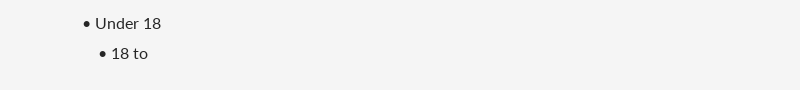• Under 18
    • 18 to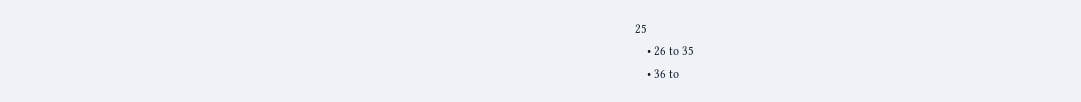25
    • 26 to 35
    • 36 to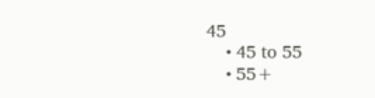45
    • 45 to 55
    • 55+